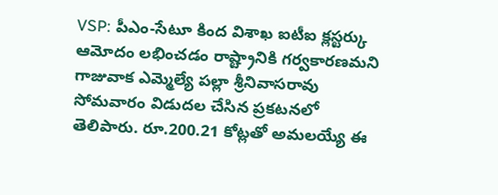VSP: పీఎం-సేటూ కింద విశాఖ ఐటీఐ క్లస్టర్కు ఆమోదం లభించడం రాష్ట్రానికి గర్వకారణమని గాజువాక ఎమ్మెల్యే పల్లా శ్రీనివాసరావు సోమవారం విడుదల చేసిన ప్రకటనలో తెలిపారు. రూ.200.21 కోట్లతో అమలయ్యే ఈ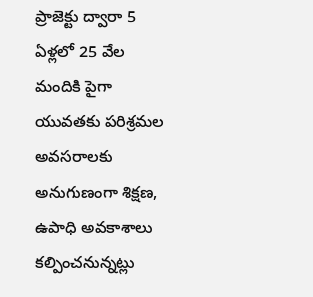ప్రాజెక్టు ద్వారా 5 ఏళ్లలో 25 వేల మందికి పైగా యువతకు పరిశ్రమల అవసరాలకు అనుగుణంగా శిక్షణ, ఉపాధి అవకాశాలు కల్పించనున్నట్లు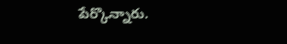పేర్కొన్నారు.